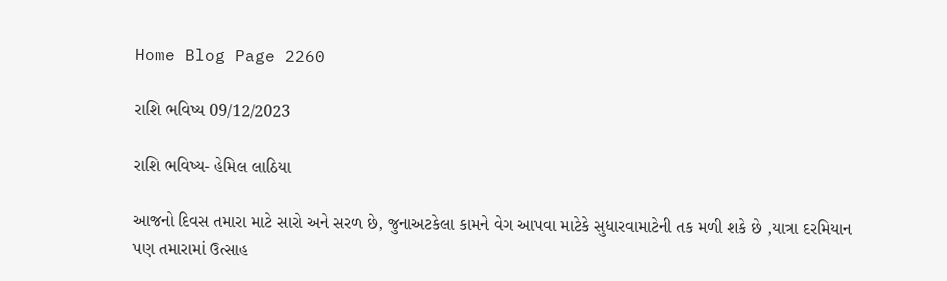Home Blog Page 2260

રાશિ ભવિષ્ય 09/12/2023

રાશિ ભવિષ્ય- હેમિલ લાઠિયા

આજનો દિવસ તમારા માટે સારો અને સરળ છે, જુનાઅટકેલા કામને વેગ આપવા માટેકે સુધારવામાટેની તક મળી શકે છે ,યાત્રા દરમિયાન પણ તમારામાં ઉત્સાહ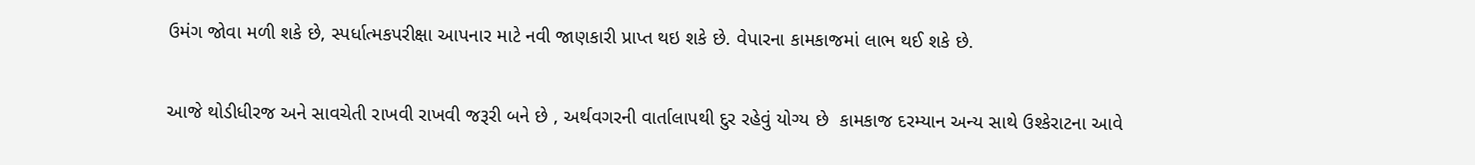ઉમંગ જોવા મળી શકે છે, સ્પર્ધાત્મકપરીક્ષા આપનાર માટે નવી જાણકારી પ્રાપ્ત થઇ શકે છે. વેપારના કામકાજમાં લાભ થઈ શકે છે.


આજે થોડીધીરજ અને સાવચેતી રાખવી રાખવી જરૂરી બને છે , અર્થવગરની વાર્તાલાપથી દુર રહેવું યોગ્ય છે  કામકાજ દરમ્યાન અન્ય સાથે ઉશ્કેરાટના આવે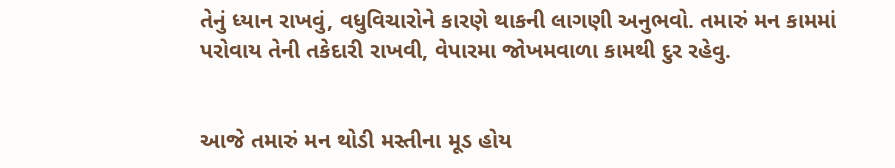તેનું ધ્યાન રાખવું, વધુવિચારોને કારણે થાકની લાગણી અનુભવો. તમારું મન કામમાં પરોવાય તેની તકેદારી રાખવી, વેપારમા જોખમવાળા કામથી દુર રહેવુ.


આજે તમારું મન થોડી મસ્તીના મૂડ હોય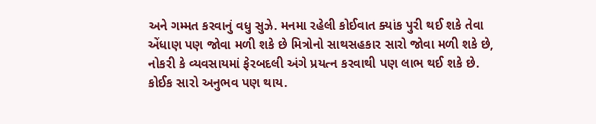અને ગમ્મત કરવાનું વધુ સુઝે. મનમા રહેલી કોઈવાત ક્યાંક પુરી થઈ શકે તેવા એંધાણ પણ જોવા મળી શકે છે મિત્રોનો સાથસહકાર સારો જોવા મળી શકે છે, નોકરી કે વ્યવસાયમાં ફેરબદલી અંગે પ્રયત્ન કરવાથી પણ લાભ થઈ શકે છે. કોઈક સારો અનુભવ પણ થાય.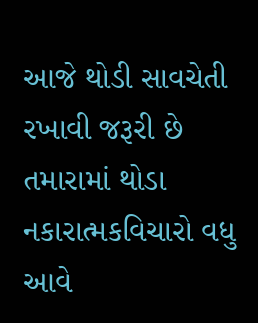આજે થોડી સાવચેતી રખાવી જરૂરી છે તમારામાં થોડા નકારાત્મકવિચારો વધુ આવે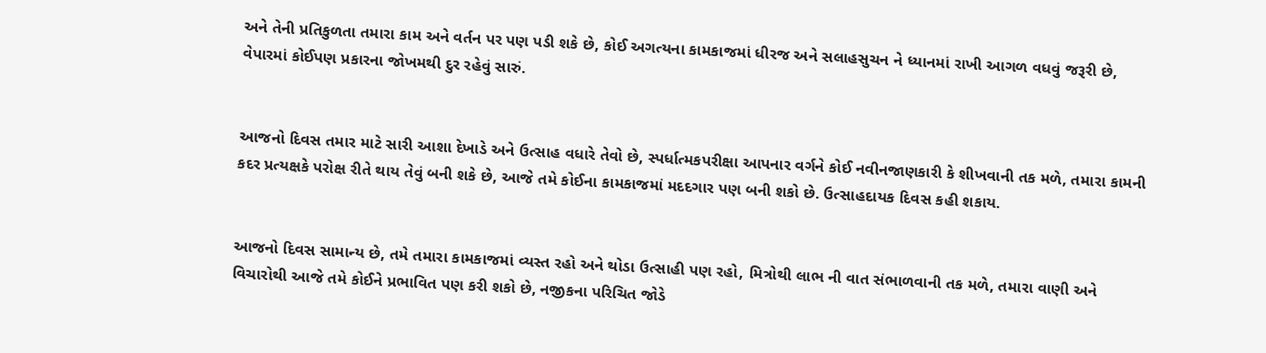અને તેની પ્રતિકુળતા તમારા કામ અને વર્તન પર પણ પડી શકે છે, કોઈ અગત્યના કામકાજમાં ધીરજ અને સલાહસુચન ને ધ્યાનમાં રાખી આગળ વધવું જરૂરી છે, વેપારમાં કોઈપણ પ્રકારના જોખમથી દુર રહેવું સારું.


આજનો દિવસ તમાર માટે સારી આશા દેખાડે અને ઉત્સાહ વધારે તેવો છે, સ્પર્ધાત્મકપરીક્ષા આપનાર વર્ગને કોઈ નવીનજાણકારી કે શીખવાની તક મળે, તમારા કામની કદર પ્રત્યક્ષકે પરોક્ષ રીતે થાય તેવું બની શકે છે, આજે તમે કોઈના કામકાજમાં મદદગાર પણ બની શકો છે. ઉત્સાહદાયક દિવસ કહી શકાય.


આજનો દિવસ સામાન્ય છે, તમે તમારા કામકાજમાં વ્યસ્ત રહો અને થોડા ઉત્સાહી પણ રહો, મિત્રોથી લાભ ની વાત સંભાળવાની તક મળે, તમારા વાણી અને વિચારોથી આજે તમે કોઈને પ્રભાવિત પણ કરી શકો છે, નજીકના પરિચિત જોડે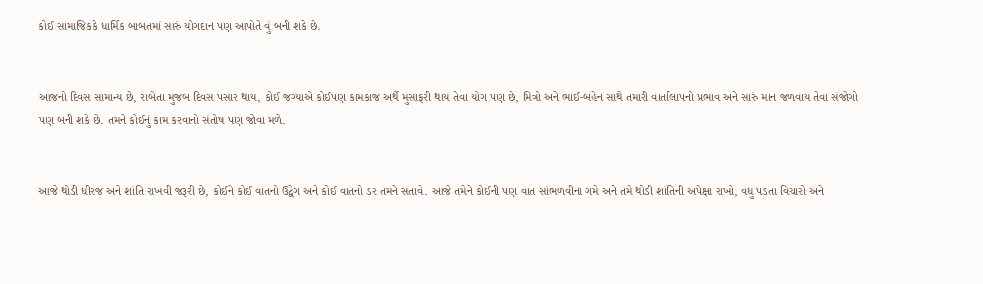કોઈ સામાજિકકે ધાર્મિક બાબતમાં સારું યોગદાન પણ આપોતે વું બની શકે છે.


આજનો દિવસ સામાન્ય છે, રાબેતા મુજબ દિવસ પસાર થાય, કોઈ જગ્યાએ કોઈપણ કામકાજ અર્થે મુસાફરી થાય તેવા યોગ પણ છે, મિત્રો અને ભાઈ-બહેન સાથે તમારી વાર્તાલાપનો પ્રભાવ અને સારું માન જળવાય તેવા સંજોગો પણ બની શકે છે. તમને કોઈનું કામ કરવાનો સંતોષ પણ જોવા મળે.


આજે થોડી ધીરજ અને શાંતિ રાખવી જરૂરી છે, કોઈને કોઈ વાતનો ઉદ્વેગ અને કોઈ વાતનો ડર તમને સતાવે. આજે તમેને કોઈની પણ વાત સાંભળવીના ગમે અને તમે થોડી શાંતિની અપેક્ષા રાખો, વધુ પડતા વિચારો અને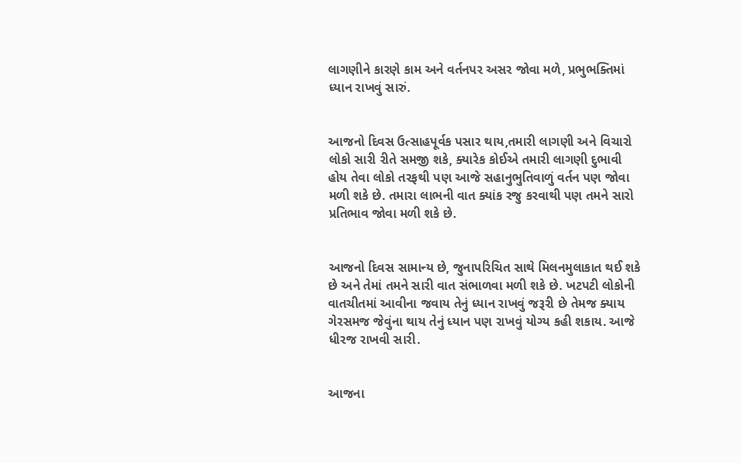લાગણીને કારણે કામ અને વર્તનપર અસર જોવા મળે, પ્રભુભક્તિમાં ધ્યાન રાખવું સારું.


આજનો દિવસ ઉત્સાહપૂર્વક પસાર થાય,તમારી લાગણી અને વિચારો લોકો સારી રીતે સમજી શકે, ક્યારેક કોઈએ તમારી લાગણી દુભાવી હોય તેવા લોકો તરફથી પણ આજે સહાનુભુતિવાળું વર્તન પણ જોવા મળી શકે છે. તમારા લાભની વાત ક્યાંક રજુ કરવાથી પણ તમને સારો પ્રતિભાવ જોવા મળી શકે છે.


આજનો દિવસ સામાન્ય છે, જુનાપરિચિત સાથે મિલનમુલાકાત થઈ શકે છે અને તેમાં તમને સારી વાત સંભાળવા મળી શકે છે. ખટપટી લોકોની વાતચીતમાં આવીના જવાય તેનું ધ્યાન રાખવું જરૂરી છે તેમજ ક્યાય ગેરસમજ જેવુંના થાય તેનું ધ્યાન પણ રાખવું યોગ્ય કહી શકાય. આજે ધીરજ રાખવી સારી.


આજના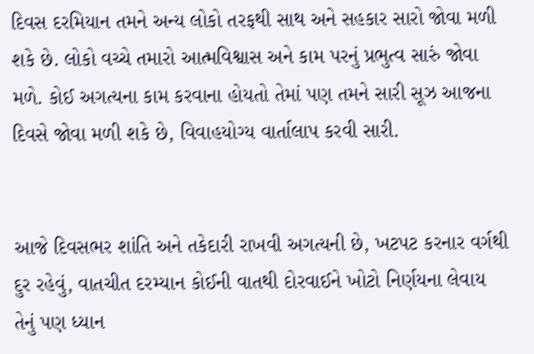દિવસ દરમિયાન તમને અન્ય લોકો તરફથી સાથ અને સહકાર સારો જોવા મળી શકે છે. લોકો વચ્ચે તમારો આત્મવિશ્વાસ અને કામ પરનું પ્રભુત્વ સારું જોવા મળે. કોઈ અગત્યના કામ કરવાના હોયતો તેમાં પણ તમને સારી સૂઝ આજના દિવસે જોવા મળી શકે છે, વિવાહયોગ્ય વાર્તાલાપ કરવી સારી.


આજે દિવસભર શાંતિ અને તકેદારી રાખવી અગત્યની છે, ખટપટ કરનાર વર્ગથી દુર રહેવું, વાતચીત દરમ્યાન કોઈની વાતથી દોરવાઈને ખોટો નિર્ણયના લેવાય તેનું પણ ધ્યાન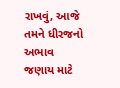રાખવું, આજે તમને ધીરજનો અભાવ જણાય માટે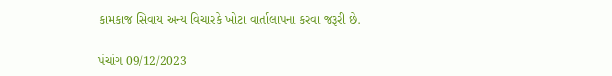કામકાજ સિવાય અન્ય વિચારકે ખોટા વાર્તાલાપના કરવા જરૂરી છે.

પંચાંગ 09/12/2023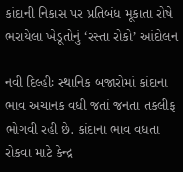કાંદાની નિકાસ પર પ્રતિબંધ મૂકાતા રોષે ભરાયેલા ખેડૂતોનું ‘રસ્તા રોકો’ આંદોલન

નવી દિલ્હીઃ સ્થાનિક બજારોમાં કાંદાના ભાવ અચાનક વધી જતાં જનતા તકલીફ ભોગવી રહી છે. કાંદાના ભાવ વધતા રોકવા માટે કેન્દ્ર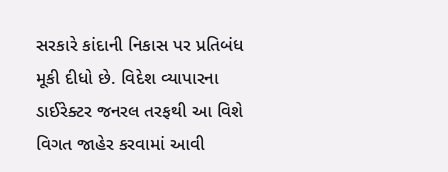સરકારે કાંદાની નિકાસ પર પ્રતિબંધ મૂકી દીધો છે. વિદેશ વ્યાપારના ડાઈરેક્ટર જનરલ તરફથી આ વિશે વિગત જાહેર કરવામાં આવી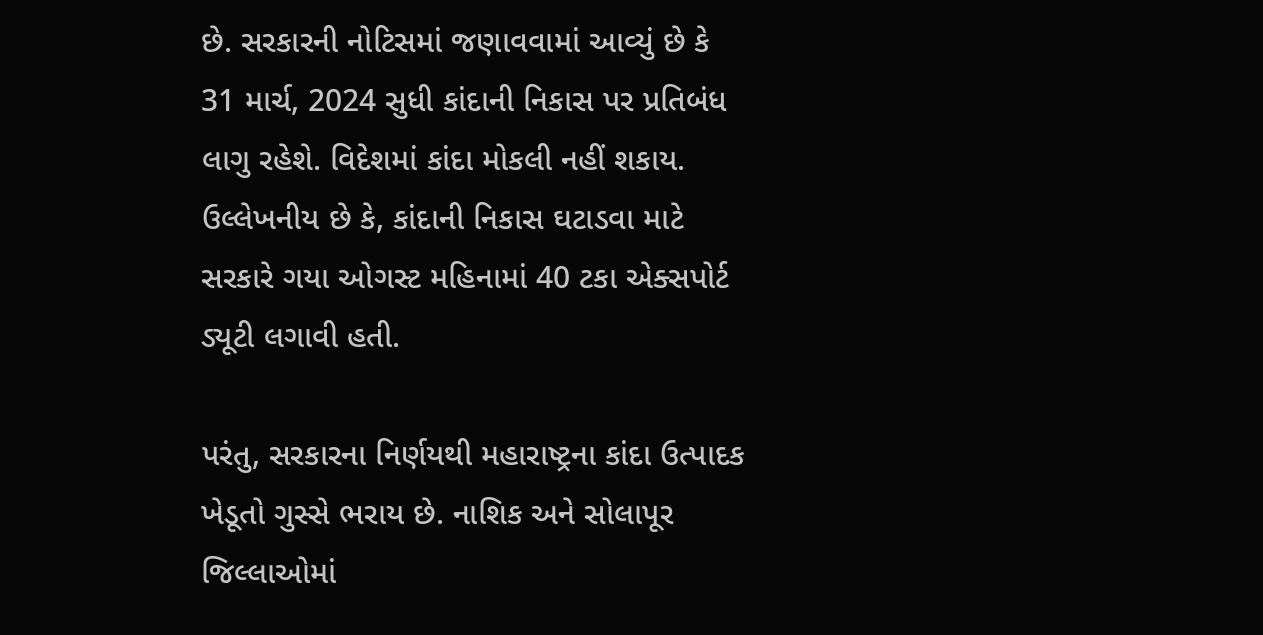છે. સરકારની નોટિસમાં જણાવવામાં આવ્યું છે કે 31 માર્ચ, 2024 સુધી કાંદાની નિકાસ પર પ્રતિબંધ લાગુ રહેશે. વિદેશમાં કાંદા મોકલી નહીં શકાય. ઉલ્લેખનીય છે કે, કાંદાની નિકાસ ઘટાડવા માટે સરકારે ગયા ઓગસ્ટ મહિનામાં 40 ટકા એક્સપોર્ટ ડ્યૂટી લગાવી હતી.

પરંતુ, સરકારના નિર્ણયથી મહારાષ્ટ્રના કાંદા ઉત્પાદક ખેડૂતો ગુસ્સે ભરાય છે. નાશિક અને સોલાપૂર જિલ્લાઓમાં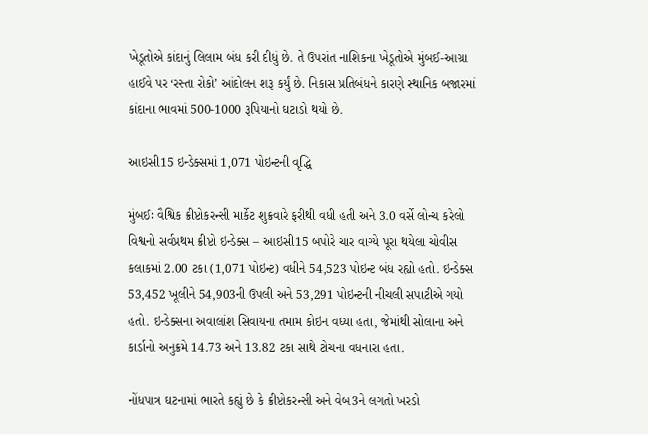ખેડૂતોએ કાંદાનું લિલામ બંધ કરી દીધું છે. તે ઉપરાંત નાશિકના ખેડૂતોએ મુંબઈ-આગ્રા હાઈવે પર ‘રસ્તા રોકો’ આંદોલન શરૂ કર્યું છે. નિકાસ પ્રતિબંધને કારણે સ્થાનિક બજારમાં કાંદાના ભાવમાં 500-1000 રૂપિયાનો ઘટાડો થયો છે.

આઇસી15 ઇન્ડેક્સમાં 1,071 પોઇન્ટની વૃદ્ધિ

મુંબઈઃ વૈશ્વિક ક્રીપ્ટોકરન્સી માર્કેટ શુક્રવારે ફરીથી વધી હતી અને 3.0 વર્સે લોન્ચ કરેલો વિશ્વનો સર્વપ્રથમ ક્રીપ્ટો ઇન્ડેક્સ – આઇસી15 બપોરે ચાર વાગ્યે પૂરા થયેલા ચોવીસ કલાકમાં 2.00 ટકા (1,071 પોઇન્ટ) વધીને 54,523 પોઇન્ટ બંધ રહ્યો હતો. ઇન્ડેક્સ 53,452 ખૂલીને 54,903ની ઉપલી અને 53,291 પોઇન્ટની નીચલી સપાટીએ ગયો હતો. ઇન્ડેક્સના અવાલાંશ સિવાયના તમામ કોઇન વધ્યા હતા, જેમાંથી સોલાના અને કાર્ડાનો અનુક્રમે 14.73 અને 13.82 ટકા સાથે ટોચના વધનારા હતા.

નોંધપાત્ર ઘટનામાં ભારતે કહ્યું છે કે ક્રીપ્ટોકરન્સી અને વેબ3ને લગતો ખરડો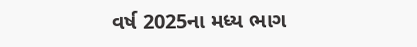વર્ષ 2025ના મધ્ય ભાગ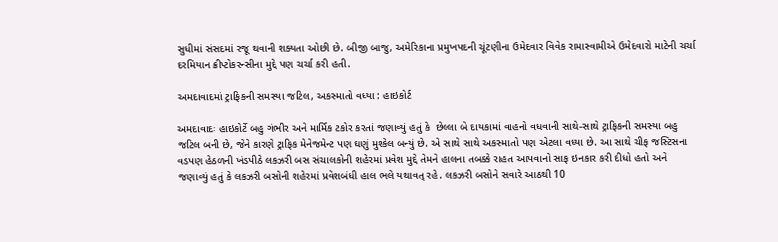સુધીમાં સંસદમાં રજૂ થવાની શક્યતા ઓછી છે. બીજી બાજુ, અમેરિકાના પ્રમુખપદની ચૂંટણીના ઉમેદવાર વિવેક રામાસ્વામીએ ઉમેદવારો માટેની ચર્ચા દરમિયાન ક્રીપ્ટોકરન્સીના મુદ્દે પણ ચર્ચા કરી હતી.

અમદાવાદમાં ટ્રાફિકની સમસ્યા જટિલ, અકસ્માતો વધ્યા : હાઇકોર્ટ

અમદાવાદઃ હાઇકોર્ટે બહુ ગંભીર અને માર્મિક ટકોર કરતાં જણાવ્યું હતું કે  છેલ્લા બે દાયકામાં વાહનો વધવાની સાથે-સાથે ટ્રાફિકની સમસ્યા બહુ જટિલ બની છે, જેને કારણે ટ્રાફિક મેનેજમેન્ટ પણ ઘણું મુશ્કેલ બન્યું છે. એ સાથે સાથે અકસ્માતો પણ એટલા વધ્યા છે. આ સાથે ચીફ જસ્ટિસના વડપણ હેઠળની ખંડપીઠે લકઝરી બસ સંચાલકોની શહેરમાં પ્રવેશ મુદ્દે તેમને હાલના તબક્કે રાહત આપવાનો સાફ ઇનકાર કરી દીધો હતો અને જણાવ્યું હતું કે લકઝરી બસોની શહેરમાં પ્રવેશબંધી હાલ ભલે યથાવત્ રહે. લકઝરી બસોને સવારે આઠથી 10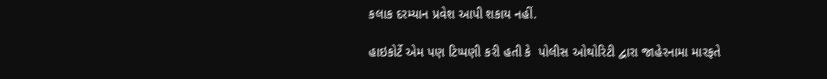કલાક દરમ્યાન પ્રવેશ આપી શકાય નહીં.

હાઇકોર્ટે એમ પણ ટિપ્પણી કરી હતી કે  પોલીસ ઓથોરિટી દ્વારા જાહેરનામા મારફતે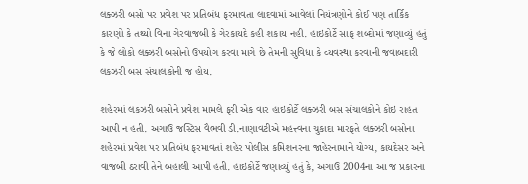લક્ઝરી બસો પર પ્રવેશ પર પ્રતિબંધ ફરમાવતા લાદવામાં આવેલાં નિયંત્રણોને કોઈ પણ તાર્કિક કારણો કે તથ્યો વિના ગેરવાજબી કે ગેરકાયદે કહી શકાય નહી. હાઇકોર્ટે સાફ શબ્દોમાં જણાવ્યું હતું કે જે લોકો લક્ઝરી બસોનો ઉપયોગ કરવા માગે છે તેમની સુવિધા કે વ્યવસ્થા કરવાની જવાબદારી લકઝરી બસ સંચાલકોની જ હોય.

શહેરમાં લકઝરી બસોને પ્રવેશ મામલે ફરી એક વાર હાઇકોર્ટે લક્ઝરી બસ સંચાલકોને કોઇ રાહત આપી ન હતી. અગાઉ જસ્ટિસ વૈભવી ડી.નાણાવટીએ મહત્ત્વના ચુકાદા મારફતે લક્ઝરી બસોના શહેરમાં પ્રવેશ પર પ્રતિબંધ ફરમાવતાં શહેર પોલીસ કમિશનરના જાહેરનામાને યોગ્ય, કાયદેસર અને વાજબી ઠરાવી તેને બહાલી આપી હતી. હાઇકોર્ટે જણાવ્યું હતું કે, અગાઉ 2004ના આ જ પ્રકારના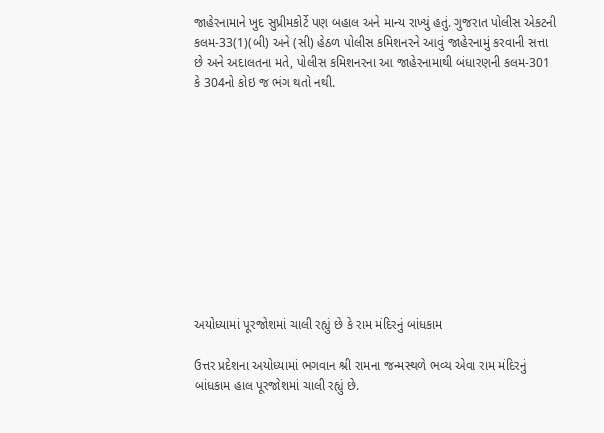જાહેરનામાને ખુદ સુપ્રીમકોર્ટે પણ બહાલ અને માન્ય રાખ્યું હતું. ગુજરાત પોલીસ એકટની કલમ-33(1)(બી) અને (સી) હેઠળ પોલીસ કમિશનરને આવું જાહેરનામું કરવાની સત્તા છે અને અદાલતના મતે, પોલીસ કમિશનરના આ જાહેરનામાથી બંધારણની કલમ-301 કે 304નો કોઇ જ ભંગ થતો નથી.











અયોધ્યામાં પૂરજોશમાં ચાલી રહ્યું છે કે રામ મંદિરનું બાંધકામ

ઉત્તર પ્રદેશના અયોધ્યામાં ભગવાન શ્રી રામના જન્મસ્થળે ભવ્ય એવા રામ મંદિરનું બાંધકામ હાલ પૂરજોશમાં ચાલી રહ્યું છે.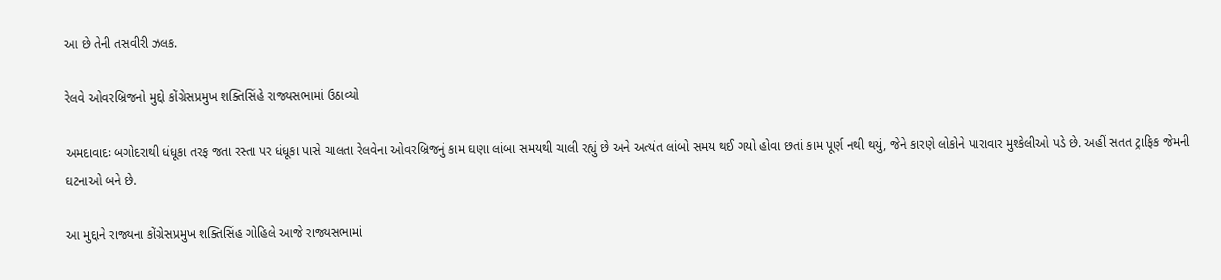આ છે તેની તસવીરી ઝલક.

રેલવે ઓવરબ્રિજનો મુદ્દો કોંગ્રેસપ્રમુખ શક્તિસિંહે રાજ્યસભામાં ઉઠાવ્યો

અમદાવાદઃ બગોદરાથી ધંધૂકા તરફ જતા રસ્તા પર ધંધૂકા પાસે ચાલતા રેલવેના ઓવરબ્રિજનું કામ ઘણા લાંબા સમયથી ચાલી રહ્યું છે અને અત્યંત લાંબો સમય થઈ ગયો હોવા છતાં કામ પૂર્ણ નથી થયું, જેને કારણે લોકોને પારાવાર મુશ્કેલીઓ પડે છે. અહીં સતત ટ્રાફિક જેમની ઘટનાઓ બને છે.

આ મુદ્દાને રાજ્યના કોંગ્રેસપ્રમુખ શક્તિસિંહ ગોહિલે આજે રાજ્યસભામાં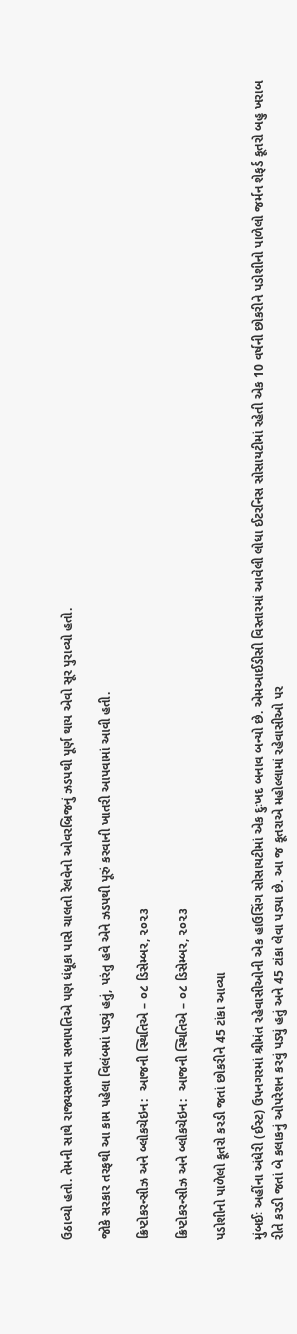ઉઠાવ્યો હતો. તેમની સાથે રાજ્યસભાના સભાપતિએ પણ ધંધૂકા પાસે ચાલતો રેલવેનો ઓવરબ્રિજનું ઝડપથી પૂર્ણ થાય એવો સૂર પુરાવ્યો હતો.

જોકે સરકાર તરફથી આ કામ પહેલા વિલંબમાં પડ્યું હતું, પરંતુ હવે એને ઝડપથી પૂરું કરવાની ખાતરી આપવામાં આવી હતી.

ક્રિપ્ટોકરન્સીઝ અને બ્લોકચેઇન:  આજની સ્થિતિએ – ૦૮ ડિસેમ્બર, ૨૦૨૩

ક્રિપ્ટોકરન્સીઝ અને બ્લોકચેઇન:  આજની સ્થિતિએ – ૦૮ ડિસેમ્બર, ૨૦૨૩

પડોશીનો પાળેલો કૂતરો કરડી જતાં છોકરીને 45 ટાંકા આવ્યા

મુંબઈઃ અહીંના અંધેરી (ઈસ્ટ) ઉપનગરમાં શ્રીમંત રહેવાસીઓની એક હાઉસિંગ સોસાયટીમાં એક દુઃખદ બનાવ બન્યો છે. એમઆઈડીસી વિસ્તારમાં આવેલી લોધા ઈટરનિસ સોસાયટીમાં રહેતી એક 10 વર્ષની છોકરીને પડોશીનો પાળેલો જર્મન શેફર્ડ કૂતરો બહુ ખરાબ રીતે કરડી જતાં બે કલાકનું ઓપરેશન કરવું પડ્યું હતું અને 45 ટાંકા લેવા પડ્યા છે. આ જ કૂતરાએ મહોલ્લામાં રહેવાસીઓ પર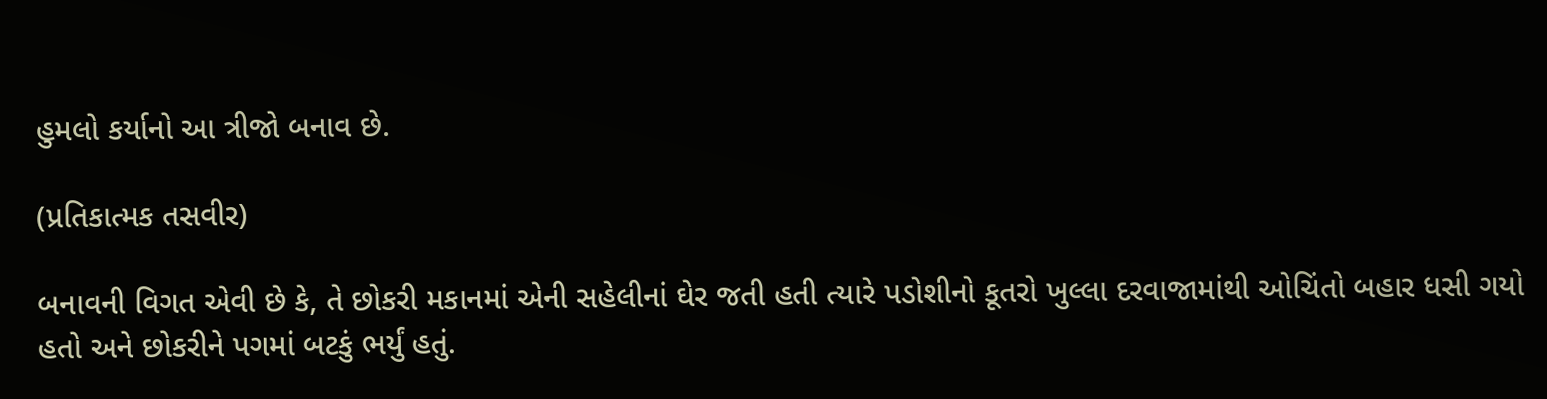હુમલો કર્યાનો આ ત્રીજો બનાવ છે.

(પ્રતિકાત્મક તસવીર)

બનાવની વિગત એવી છે કે, તે છોકરી મકાનમાં એની સહેલીનાં ઘેર જતી હતી ત્યારે પડોશીનો કૂતરો ખુલ્લા દરવાજામાંથી ઓચિંતો બહાર ધસી ગયો હતો અને છોકરીને પગમાં બટકું ભર્યું હતું.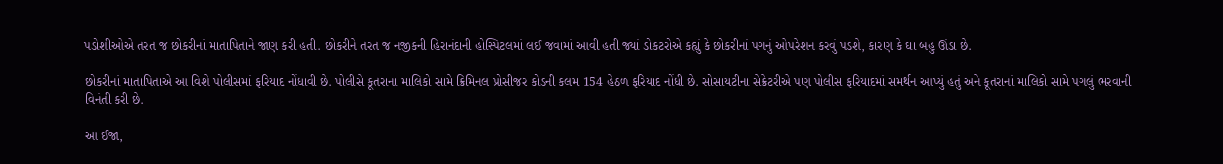પડોશીઓએ તરત જ છોકરીનાં માતાપિતાને જાણ કરી હતી. છોકરીને તરત જ નજીકની હિરાનંદાની હોસ્પિટલમાં લઈ જવામાં આવી હતી જ્યાં ડોકટરોએ કહ્યું કે છોકરીનાં પગનું ઓપરેશન કરવું પડશે, કારણ કે ઘા બહુ ઊંડા છે.

છોકરીનાં માતાપિતાએ આ વિશે પોલીસમાં ફરિયાદ નોંધાવી છે. પોલીસે કૂતરાના માલિકો સામે ક્રિમિનલ પ્રોસીજર કોડની કલમ 154 હેઠળ ફરિયાદ નોંધી છે. સોસાયટીના સેક્રેટરીએ પણ પોલીસ ફરિયાદમાં સમર્થન આપ્યું હતું અને કૂતરાનાં માલિકો સામે પગલું ભરવાની વિનંતી કરી છે.

આ ઈજા,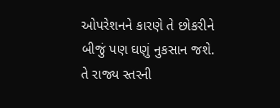ઓપરેશનને કારણે તે છોકરીને બીજું પણ ઘણું નુકસાન જશે. તે રાજ્ય સ્તરની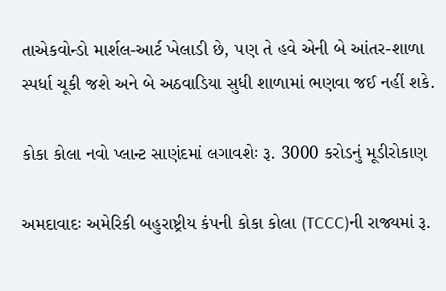તાએકવોન્ડો માર્શલ-આર્ટ ખેલાડી છે, પણ તે હવે એની બે આંતર-શાળા સ્પર્ધા ચૂકી જશે અને બે અઠવાડિયા સુધી શાળામાં ભણવા જઈ નહીં શકે.

કોકા કોલા નવો પ્લાન્ટ સાણંદમાં લગાવશેઃ રૂ. 3000 કરોડનું મૂડીરોકાણ

અમદાવાદઃ અમેરિકી બહુરાષ્ટ્રીય કંપની કોકા કોલા (TCCC)ની રાજ્યમાં રૂ.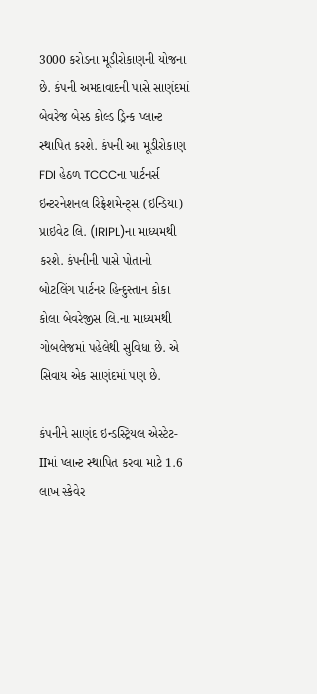3000 કરોડના મૂડીરોકાણની યોજના છે. કંપની અમદાવાદની પાસે સાણંદમાં બેવરેજ બેસ્ડ કોલ્ડ ડ્રિન્ક પ્લાન્ટ સ્થાપિત કરશે. કંપની આ મૂડીરોકાણ FDI હેઠળ TCCCના પાર્ટનર્સ ઇન્ટરનેશનલ રિફ્રેશમેન્ટ્સ (ઇન્ડિયા) પ્રાઇવેટ લિ. (IRIPL)ના માધ્યમથી કરશે. કંપનીની પાસે પોતાનો બોટલિંગ પાર્ટનર હિન્દુસ્તાન કોકા કોલા બેવરેજીસ લિ.ના માધ્યમથી ગોબલેજમાં પહેલેથી સુવિધા છે. એ સિવાય એક સાણંદમાં પણ છે.

કંપનીને સાણંદ ઇન્ડસ્ટ્રિયલ એસ્ટેટ-IIમાં પ્લાન્ટ સ્થાપિત કરવા માટે 1.6 લાખ સ્કેવેર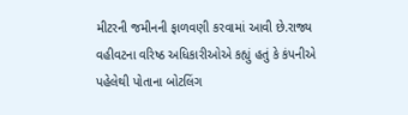મીટરની જમીનની ફાળવણી કરવામાં આવી છે.રાજ્ય વહીવટના વરિષ્ઠ અધિકારીઓએ કહ્યું હતું કે કંપનીએ પહેલેથી પોતાના બોટલિંગ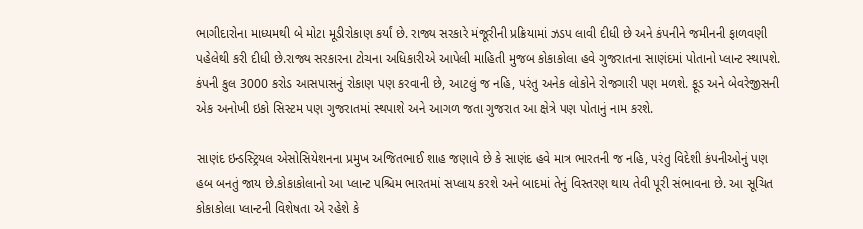ભાગીદારોના માધ્યમથી બે મોટા મૂડીરોકાણ કર્યાં છે. રાજ્ય સરકારે મંજૂરીની પ્રક્રિયામાં ઝડપ લાવી દીધી છે અને કંપનીને જમીનની ફાળવણી પહેલેથી કરી દીધી છે.રાજ્ય સરકારના ટોચના અધિકારીએ આપેલી માહિતી મુજબ કોકાકોલા હવે ગુજરાતના સાણંદમાં પોતાનો પ્લાન્ટ સ્થાપશે. કંપની કુલ 3000 કરોડ આસપાસનું રોકાણ પણ કરવાની છે, આટલું જ નહિ, પરંતુ અનેક લોકોને રોજગારી પણ મળશે. ફૂડ અને બેવરેજીસની એક અનોખી ઇકો સિસ્ટમ પણ ગુજરાતમાં સ્થપાશે અને આગળ જતા ગુજરાત આ ક્ષેત્રે પણ પોતાનું નામ કરશે.

સાણંદ ઇન્ડસ્ટ્રિયલ એસોસિયેશનના પ્રમુખ અજિતભાઈ શાહ જણાવે છે કે સાણંદ હવે માત્ર ભારતની જ નહિ, પરંતુ વિદેશી કંપનીઓનું પણ હબ બનતું જાય છે.કોકાકોલાનો આ પ્લાન્ટ પશ્ચિમ ભારતમાં સપ્લાય કરશે અને બાદમાં તેનું વિસ્તરણ થાય તેવી પૂરી સંભાવના છે. આ સૂચિત કોકાકોલા પ્લાન્ટની વિશેષતા એ રહેશે કે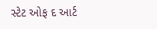સ્ટેટ ઓફ દ આર્ટ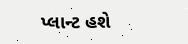પ્લાન્ટ હશે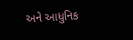અને આધુનિક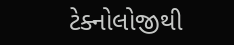ટેક્નોલોજીથી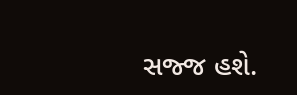સજ્જ હશે.